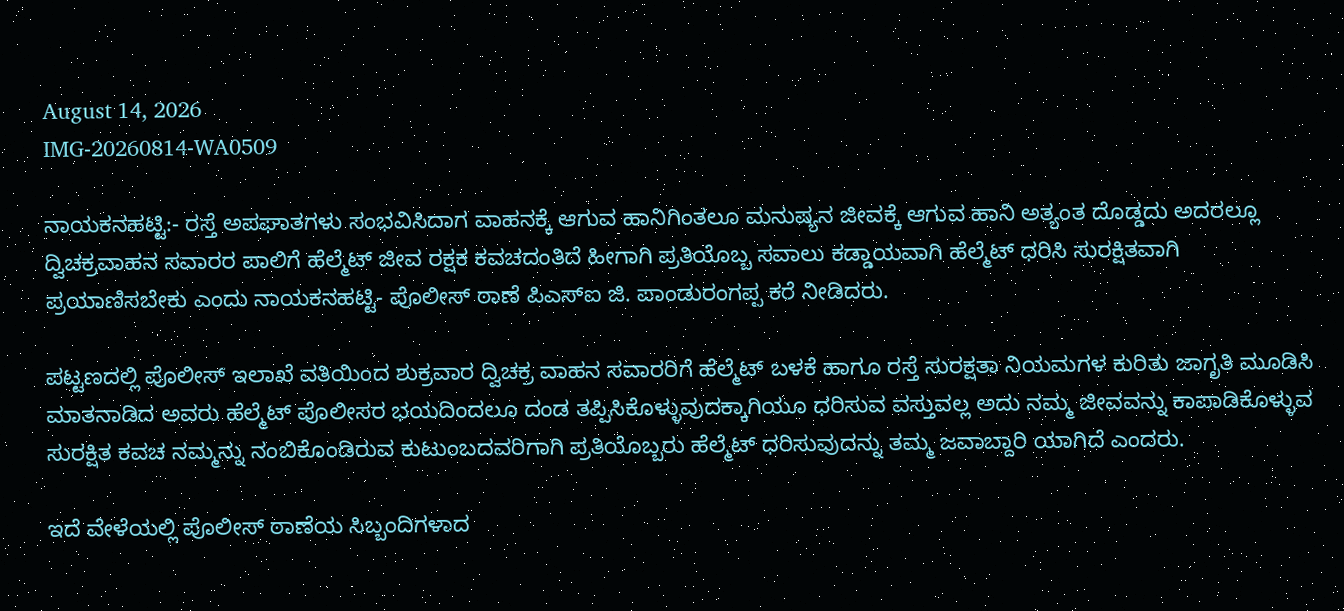August 14, 2026
IMG-20260814-WA0509

ನಾಯಕನಹಟ್ಟಿ:- ರಸ್ತೆ ಅಪಘಾತಗಳು ಸಂಭವಿಸಿದಾಗ ವಾಹನಕ್ಕೆ ಆಗುವ ಹಾನಿಗಿಂತಲೂ ಮನುಷ್ಯನ ಜೀವಕ್ಕೆ ಆಗುವ ಹಾನಿ ಅತ್ಯಂತ ದೊಡ್ಡದು ಅದರಲ್ಲೂ ದ್ವಿಚಕ್ರವಾಹನ ಸವಾರರ ಪಾಲಿಗೆ ಹೆಲ್ಮೆಟ್ ಜೀವ ರಕ್ಷಕ ಕವಚದಂತಿದೆ ಹೀಗಾಗಿ ಪ್ರತಿಯೊಬ್ಬ ಸವಾಲು ಕಡ್ಡಾಯವಾಗಿ ಹೆಲ್ಮೆಟ್ ಧರಿಸಿ ಸುರಕ್ಷಿತವಾಗಿ ಪ್ರಯಾಣಿಸಬೇಕು ಎಂದು ನಾಯಕನಹಟ್ಟಿ- ಪೊಲೀಸ್ ಠಾಣೆ ಪಿಎಸ್ಐ ಜಿ. ಪಾಂಡುರಂಗಪ್ಪ ಕರೆ ನೀಡಿದರು.

ಪಟ್ಟಣದಲ್ಲಿ ಪೊಲೀಸ್ ಇಲಾಖೆ ವತಿಯಿಂದ ಶುಕ್ರವಾರ ದ್ವಿಚಕ್ರ ವಾಹನ ಸವಾರರಿಗೆ ಹೆಲ್ಮೆಟ್ ಬಳಕೆ ಹಾಗೂ ರಸ್ತೆ ಸುರಕ್ಷತಾ ನಿಯಮಗಳ ಕುರಿತು ಜಾಗೃತಿ ಮೂಡಿಸಿ ಮಾತನಾಡಿದ ಅವರು ಹೆಲ್ಮೆಟ್ ಪೊಲೀಸರ ಭಯದಿಂದಲೂ ದಂಡ ತಪ್ಪಿಸಿಕೊಳ್ಳುವುದಕ್ಕಾಗಿಯೂ ಧರಿಸುವ ವಸ್ತುವಲ್ಲ ಅದು ನಮ್ಮ ಜೀವವನ್ನು ಕಾಪಾಡಿಕೊಳ್ಳುವ ಸುರಕ್ಷಿತ ಕವಚ ನಮ್ಮನ್ನು ನಂಬಿಕೊಂಡಿರುವ ಕುಟುಂಬದವರಿಗಾಗಿ ಪ್ರತಿಯೊಬ್ಬರು ಹೆಲ್ಮೆಟ್ ಧರಿಸುವುದನ್ನು ತಮ್ಮ ಜವಾಬ್ದಾರಿ ಯಾಗಿದೆ ಎಂದರು.

ಇದೆ ವೇಳೆಯಲ್ಲಿ ಪೊಲೀಸ್ ಠಾಣೆಯ ಸಿಬ್ಬಂದಿಗಳಾದ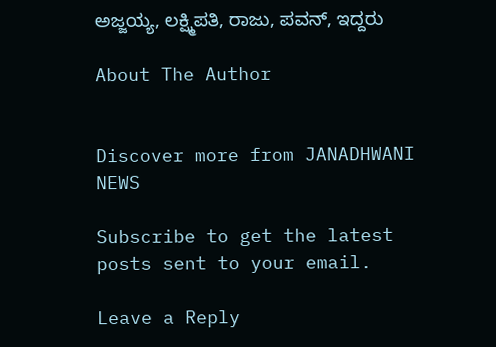ಅಜ್ಜಯ್ಯ, ಲಕ್ಷ್ಮಿಪತಿ, ರಾಜು, ಪವನ್, ಇದ್ದರು

About The Author


Discover more from JANADHWANI NEWS

Subscribe to get the latest posts sent to your email.

Leave a Reply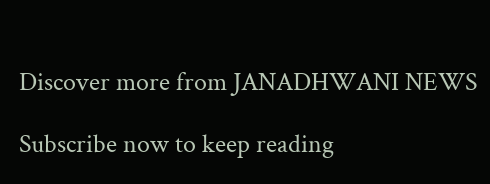Discover more from JANADHWANI NEWS

Subscribe now to keep reading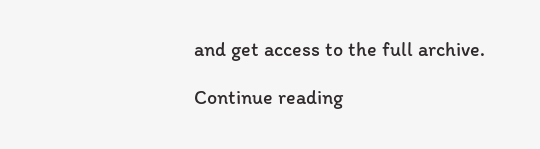and get access to the full archive.

Continue reading